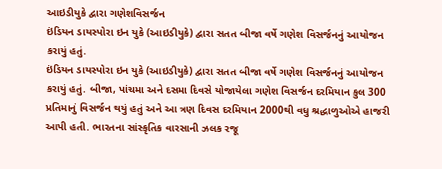આઇડીયુકે દ્વારા ગણેશવિસર્જન
ઇંડિયન ડાયસ્પોરા ઇન યુકે (આઇડીયુકે) દ્વારા સતત બીજા વર્ષે ગણેશ વિસર્જનનું આયોજન કરાયું હતું.
ઇંડિયન ડાયસ્પોરા ઇન યુકે (આઇડીયુકે) દ્વારા સતત બીજા વર્ષે ગણેશ વિસર્જનનું આયોજન કરાયું હતું. બીજા, પાંચમા અને દસમા દિવસે યોજાયેલા ગણેશ વિસર્જન દરમિયાન કુલ 300 પ્રતિમાનું વિસર્જન થયું હતું અને આ ત્રણ દિવસ દરમિયાન 2000થી વધુ શ્રદ્ધાળુઓએ હાજરી આપી હતી. ભારતના સાંસ્કૃતિક વારસાની ઝલક રજૂ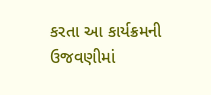કરતા આ કાર્યક્રમની ઉજવણીમાં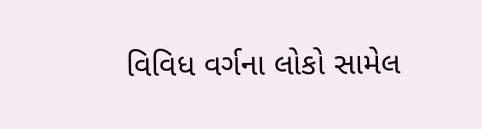વિવિધ વર્ગના લોકો સામેલ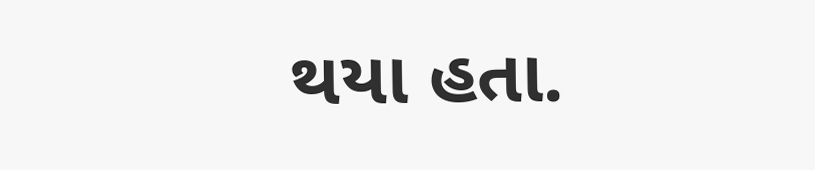થયા હતા.